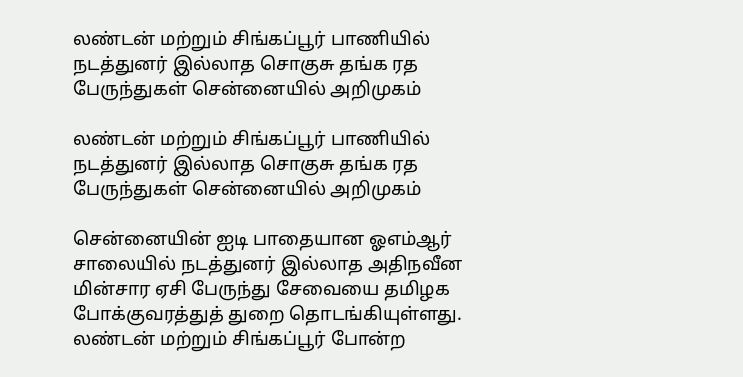லண்டன் மற்றும் சிங்கப்பூர் பாணியில் நடத்துனர் இல்லாத சொகுசு தங்க ரத பேருந்துகள் சென்னையில் அறிமுகம்

லண்டன் மற்றும் சிங்கப்பூர் பாணியில் நடத்துனர் இல்லாத சொகுசு தங்க ரத பேருந்துகள் சென்னையில் அறிமுகம்

சென்னையின் ஐடி பாதையான ஓஎம்ஆர் சாலையில் நடத்துனர் இல்லாத அதிநவீன மின்சார ஏசி பேருந்து சேவையை தமிழக போக்குவரத்துத் துறை தொடங்கியுள்ளது. லண்டன் மற்றும் சிங்கப்பூர் போன்ற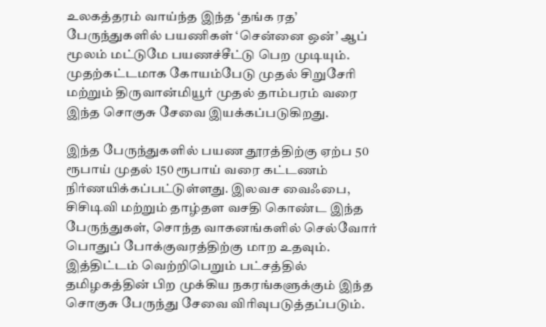உலகத்தரம் வாய்ந்த இந்த ‘தங்க ரத’ பேருந்துகளில் பயணிகள் ‘சென்னை ஒன்’ ஆப் மூலம் மட்டுமே பயணச்சீட்டு பெற முடியும். முதற்கட்டமாக கோயம்பேடு முதல் சிறுசேரி மற்றும் திருவான்மியூர் முதல் தாம்பரம் வரை இந்த சொகுசு சேவை இயக்கப்படுகிறது.

இந்த பேருந்துகளில் பயண தூரத்திற்கு ஏற்ப 50 ரூபாய் முதல் 150 ரூபாய் வரை கட்டணம் நிர்ணயிக்கப்பட்டுள்ளது. இலவச வைஃபை, சிசிடிவி மற்றும் தாழ்தள வசதி கொண்ட இந்த பேருந்துகள், சொந்த வாகனங்களில் செல்வோர் பொதுப் போக்குவரத்திற்கு மாற உதவும். இத்திட்டம் வெற்றிபெறும் பட்சத்தில் தமிழகத்தின் பிற முக்கிய நகரங்களுக்கும் இந்த சொகுசு பேருந்து சேவை விரிவுபடுத்தப்படும்.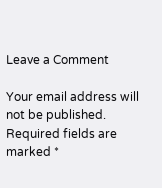Leave a Comment

Your email address will not be published. Required fields are marked *